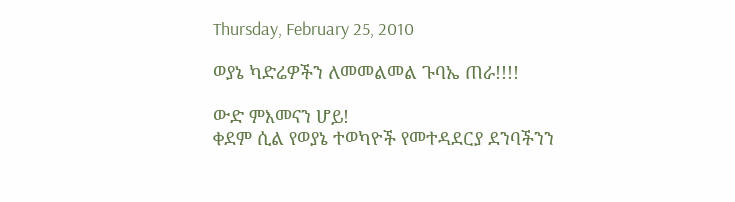Thursday, February 25, 2010

ወያኔ ካድሬዎችን ለመመልመል ጉባኤ ጠራ!!!!

ውድ ምእመናን ሆይ!
ቀደም ሲል የወያኔ ተወካዮች የመተዳደርያ ደንባችንን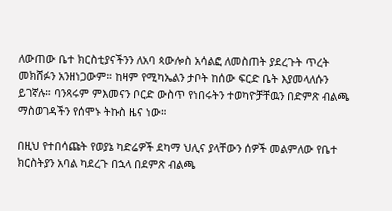ለውጠው ቤተ ክርስቲያናችንን ለአባ ጳውሎስ አሳልፎ ለመስጠት ያደረጉት ጥረት መክሸፉን አንዘነጋውም። ከዛም የሚካኤልን ታቦት ከሰው ፍርድ ቤት እያመላለሱን ይገኛሉ። ባንጻሩም ምእመናን ቦርድ ውስጥ የነበሩትን ተወካዮቻቸዉን በድምጽ ብልጫ ማስወገዳችን የሰሞኑ ትኩስ ዜና ነው።

በዚህ የተበሳጩት የወያኔ ካድሬዎች ደካማ ህሊና ያላቸውን ሰዎች መልምለው የቤተ ክርስትያን አባል ካደረጉ በኋላ በደምጽ ብልጫ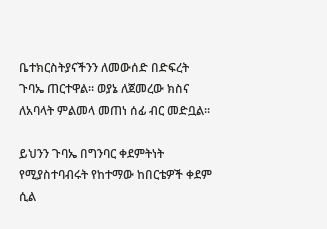ቤተክርስትያናችንን ለመውሰድ በድፍረት ጉባኤ ጠርተዋል። ወያኔ ለጀመረው ክስና ለአባላት ምልመላ መጠነ ሰፊ ብር መድቧል።

ይህንን ጉባኤ በግንባር ቀደምትነት የሚያስተባብሩት የከተማው ከበርቴዎች ቀደም ሲል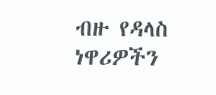ብዙ የዳላስ ነዋሪዎችን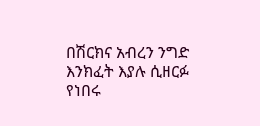በሽርክና አብረን ንግድ እንክፈት እያሉ ሲዘርፉ የነበሩ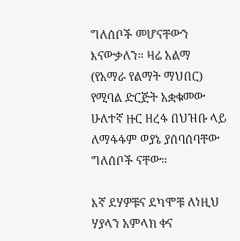ግለሰቦች መሆናቸውን እናውቃለን። ዛሬ አልማ (የአማራ የልማት ማህበር) የሚባል ድርጅት አቋቁመው ሁለተኛ ዙር ዘረፋ በህዝቡ ላይ ለማፋፋም ወያኔ ያሰባሰባቸው ግለሰቦች ናቸው።

እኛ ደሃዎቹና ደካሞቹ ለነዚህ ሃያላን አምላክ ቀና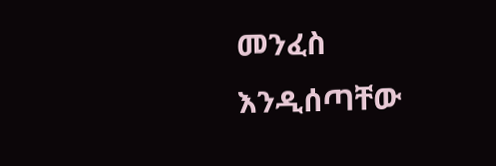መንፈስ እንዲሰጣቸው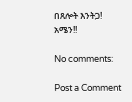በጸሎት እንትጋ!
አሜን!!

No comments:

Post a Comment